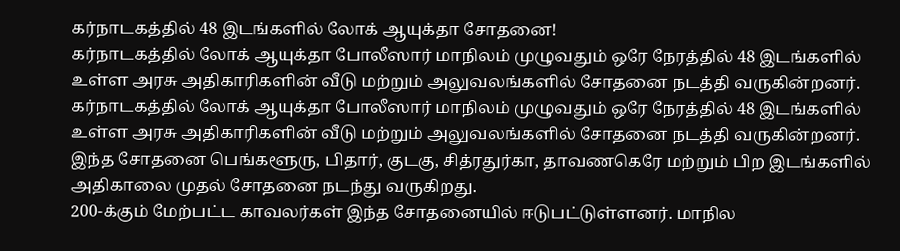கர்நாடகத்தில் 48 இடங்களில் லோக் ஆயுக்தா சோதனை!
கர்நாடகத்தில் லோக் ஆயுக்தா போலீஸார் மாநிலம் முழுவதும் ஒரே நேரத்தில் 48 இடங்களில் உள்ள அரசு அதிகாரிகளின் வீடு மற்றும் அலுவலங்களில் சோதனை நடத்தி வருகின்றனர்.
கர்நாடகத்தில் லோக் ஆயுக்தா போலீஸார் மாநிலம் முழுவதும் ஒரே நேரத்தில் 48 இடங்களில் உள்ள அரசு அதிகாரிகளின் வீடு மற்றும் அலுவலங்களில் சோதனை நடத்தி வருகின்றனர்.
இந்த சோதனை பெங்களூரு, பிதார், குடகு, சித்ரதுர்கா, தாவணகெரே மற்றும் பிற இடங்களில் அதிகாலை முதல் சோதனை நடந்து வருகிறது.
200-க்கும் மேற்பட்ட காவலர்கள் இந்த சோதனையில் ஈடுபட்டுள்ளனர். மாநில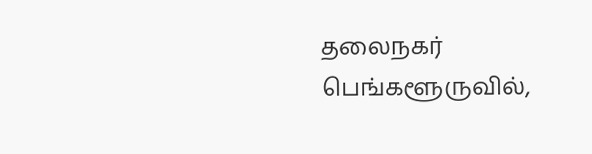தலைநகர் பெங்களூருவில்,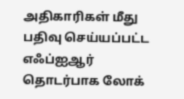அதிகாரிகள் மீது பதிவு செய்யப்பட்ட எஃப்ஐஆர் தொடர்பாக லோக்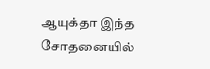ஆயுக்தா இந்த சோதனையில்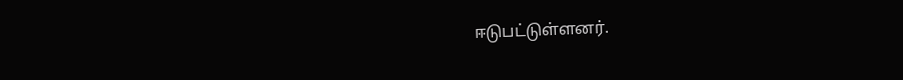ஈடுபட்டுள்ளனர்.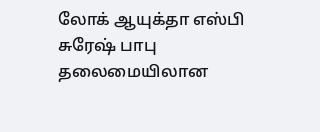லோக் ஆயுக்தா எஸ்பி சுரேஷ் பாபு தலைமையிலான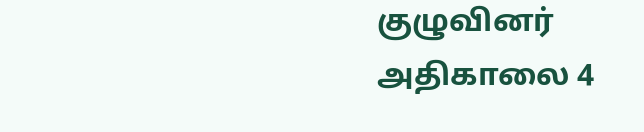குழுவினர் அதிகாலை 4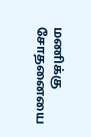மணிக்கு சோதனையை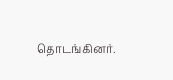தொடங்கினர்.